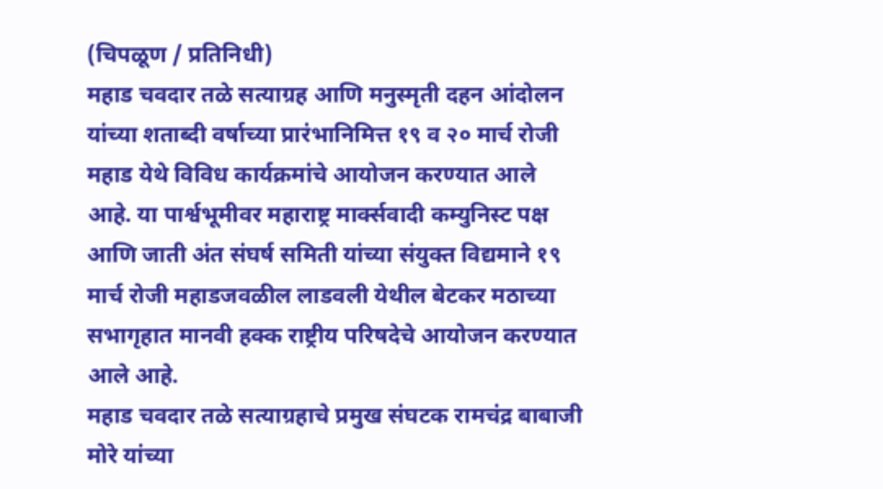(चिपळूण / प्रतिनिधी)
महाड चवदार तळे सत्याग्रह आणि मनुस्मृती दहन आंदोलन यांच्या शताब्दी वर्षाच्या प्रारंभानिमित्त १९ व २० मार्च रोजी महाड येथे विविध कार्यक्रमांचे आयोजन करण्यात आले आहे. या पार्श्वभूमीवर महाराष्ट्र मार्क्सवादी कम्युनिस्ट पक्ष आणि जाती अंत संघर्ष समिती यांच्या संयुक्त विद्यमाने १९ मार्च रोजी महाडजवळील लाडवली येथील बेटकर मठाच्या सभागृहात मानवी हक्क राष्ट्रीय परिषदेचे आयोजन करण्यात आले आहे.
महाड चवदार तळे सत्याग्रहाचे प्रमुख संघटक रामचंद्र बाबाजी मोरे यांच्या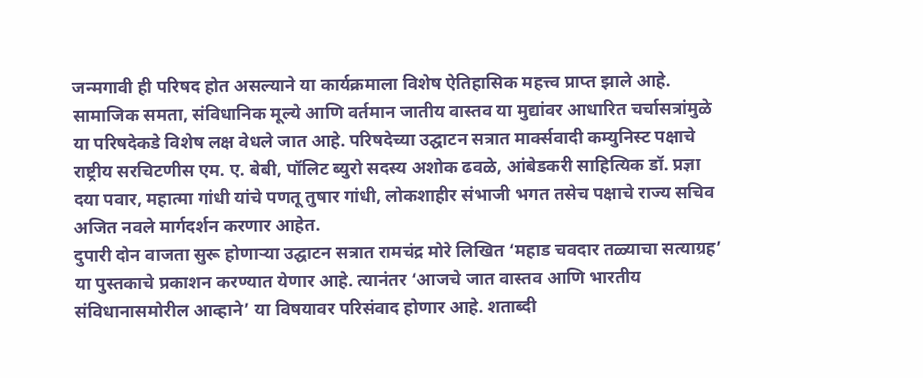जन्मगावी ही परिषद होत असल्याने या कार्यक्रमाला विशेष ऐतिहासिक महत्त्व प्राप्त झाले आहे. सामाजिक समता, संविधानिक मूल्ये आणि वर्तमान जातीय वास्तव या मुद्यांवर आधारित चर्चासत्रांमुळे या परिषदेकडे विशेष लक्ष वेधले जात आहे. परिषदेच्या उद्घाटन सत्रात मार्क्सवादी कम्युनिस्ट पक्षाचे राष्ट्रीय सरचिटणीस एम. ए. बेबी, पॉलिट ब्युरो सदस्य अशोक ढवळे, आंबेडकरी साहित्यिक डॉ. प्रज्ञा दया पवार, महात्मा गांधी यांचे पणतू तुषार गांधी, लोकशाहीर संभाजी भगत तसेच पक्षाचे राज्य सचिव अजित नवले मार्गदर्शन करणार आहेत.
दुपारी दोन वाजता सुरू होणाऱ्या उद्घाटन सत्रात रामचंद्र मोरे लिखित ‘महाड चवदार तळ्याचा सत्याग्रह’ या पुस्तकाचे प्रकाशन करण्यात येणार आहे. त्यानंतर ‘आजचे जात वास्तव आणि भारतीय संविधानासमोरील आव्हाने’ या विषयावर परिसंवाद होणार आहे. शताब्दी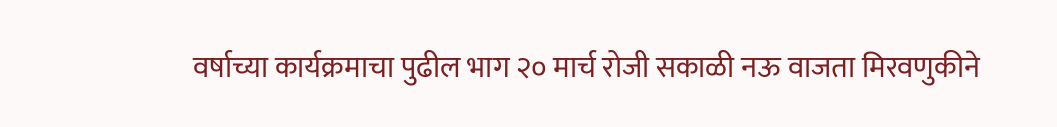वर्षाच्या कार्यक्रमाचा पुढील भाग २० मार्च रोजी सकाळी नऊ वाजता मिरवणुकीने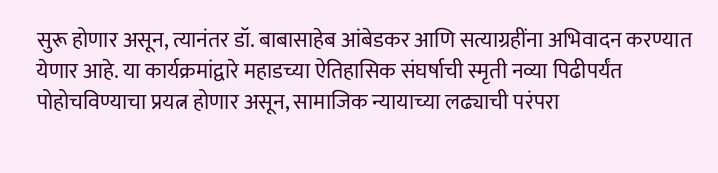सुरू होणार असून, त्यानंतर डॉ. बाबासाहेब आंबेडकर आणि सत्याग्रहींना अभिवादन करण्यात येणार आहे. या कार्यक्रमांद्वारे महाडच्या ऐतिहासिक संघर्षाची स्मृती नव्या पिढीपर्यंत पोहोचविण्याचा प्रयत्न होणार असून, सामाजिक न्यायाच्या लढ्याची परंपरा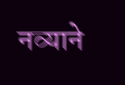नव्याने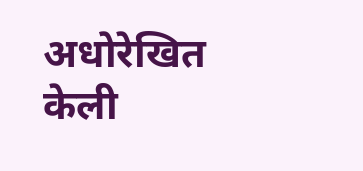अधोरेखित केली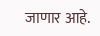जाणार आहे.